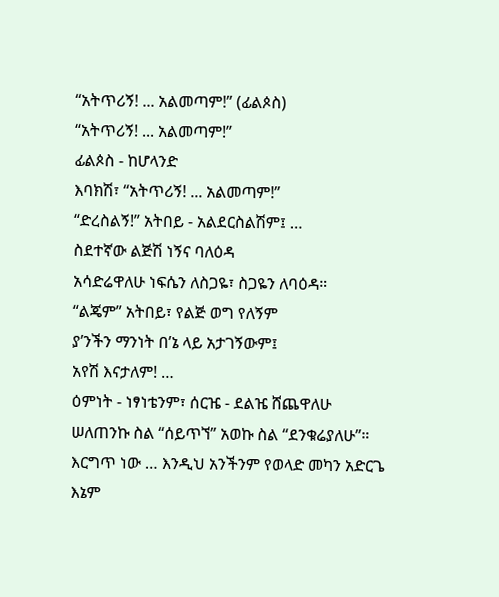“አትጥሪኝ! ... አልመጣም!” (ፊልጶስ)
“አትጥሪኝ! ... አልመጣም!”
ፊልጶስ - ከሆላንድ
እባክሽ፣ “አትጥሪኝ! ... አልመጣም!”
“ድረስልኝ!” አትበይ - አልደርስልሽም፤ …
ስደተኛው ልጅሽ ነኝና ባለዕዳ
አሳድሬዋለሁ ነፍሴን ለስጋዬ፣ ስጋዬን ለባዕዳ።
“ልጄም” አትበይ፣ የልጅ ወግ የለኝም
ያ’ንችን ማንነት በ’ኔ ላይ አታገኝውም፤
አየሽ እናታለም! …
ዕምነት - ነፃነቴንም፣ ሰርዤ - ደልዤ ሸጨዋለሁ
ሠለጠንኩ ስል “ሰይጥኘ” አወኩ ስል “ደንቁሬያለሁ”።
እርግጥ ነው … እንዲህ አንችንም የወላድ መካን አድርጌ
እኔም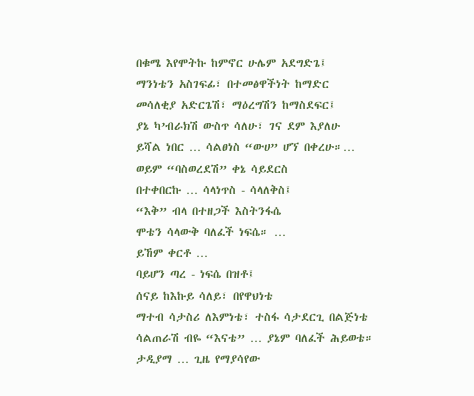በቁሜ እየሞትኩ ከምኖር ሁሌም አደግድጌ፤
ማንነቴን አስገፍፊ፣ በተመፅዋችነት ከማድር
መሳለቂያ አድርጌሽ፣ ማዕረግሽን ከማስደፍር፤
ያኔ ካ’ብራክሽ ውስጥ ሳለሁ፣ ገና ደም እያለሁ
ይሻል ነበር … ሳልፀነስ “ውሀ” ሆኘ በቀረሁ።…
ወይም “ባስወረደሽ” ቀኔ ሳይደርስ
በተቀበርኩ … ሳላነጥስ - ሳላለቅስ፤
“እቅ” ብላ በተዘጋች እስትንፋሴ
ሞቴን ሳላውቅ ባለፈች ነፍሴ። …
ይኸም ቀርቶ …
ባይሆን ጣረ - ነፍሴ በዝቶ፤
ሰናይ ከእኩይ ሳለይ፣ በየዋህነቴ
ማተብ ሳታስሪ ለእምነቴ፣ ተስፋ ሳታደርጊ በልጅነቴ
ሳልጠራሽ ብዬ “እናቴ” … ያኔም ባለፈች ሕይወቴ።
ታዲያማ … ጊዜ የማያሳየው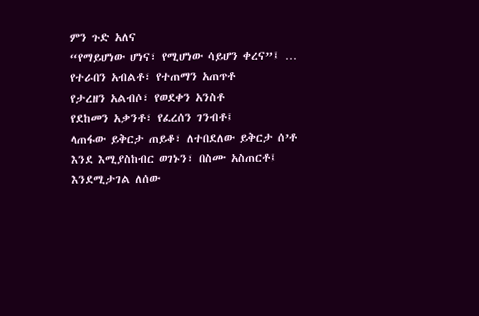ምን ጉድ አለና
“የማይሆነው ሆነና፣ የሚሆነው ሳይሆን ቀረና”፤ …
የተራበን አብልቶ፣ የተጠማን አጠጥቶ
የታረዘን አልብሶ፣ የወደቀን አንስቶ
የደከመን አቃንቶ፣ የፈረሰን ገንብቶ፤
ላጠፋው ይቅርታ ጠይቆ፣ ለተበደለው ይቅርታ ሰ’ቶ
እንደ እሚያስከብር ወገኑን፣ በስሙ አስጠርቶ፤
እንደሚታገል ለሰው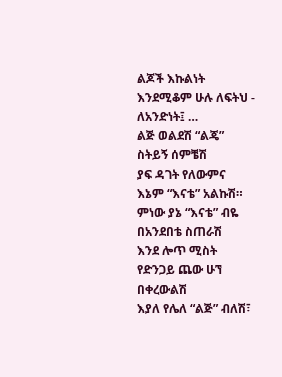ልጆች እኩልነት
እንደሚቆም ሁሉ ለፍትህ - ለአንድነት፤ …
ልጅ ወልደሽ “ልጄ” ስትይኝ ሰምቼሽ
ያፍ ዳገት የለውምና እኔም “እናቴ” አልኩሽ።
ምነው ያኔ “እናቴ” ብዬ በአንደበቴ ስጠራሽ
እንደ ሎጥ ሚስት የድንጋይ ጨው ሁኘ በቀረውልሽ
እያለ የሌለ “ልጅ” ብለሽ፣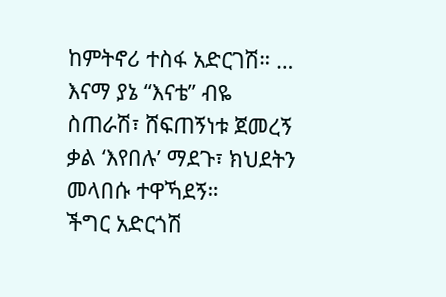ከምትኖሪ ተስፋ አድርገሽ። …
እናማ ያኔ “እናቴ” ብዬ ስጠራሽ፣ ሸፍጠኝነቱ ጀመረኝ
ቃል ‘እየበሉ’ ማደጉ፣ ክህደትን መላበሱ ተዋኻደኝ።
ችግር አድርጎሽ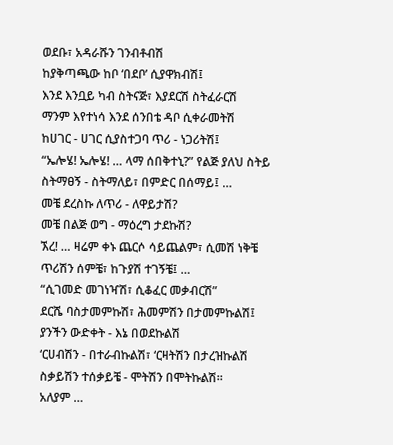ወደቡ፣ አዳራሹን ገንብቶብሽ
ከያቅጣጫው ከቦ ‘በደቦ’ ሲያዋክብሽ፤
እንደ እንቧይ ካብ ስትናጅ፣ እያደርሽ ስትፈራርሽ
ማንም እየተነሳ እንደ ሰንበቴ ዳቦ ሲቀራመትሽ
ከሀገር - ሀገር ሲያስተጋባ ጥሪ - ነጋሪትሽ፤
“ኤሎሄ! ኤሎሄ! … ላማ ሰበቅተኒ?” የልጅ ያለህ ስትይ
ስትማፀኝ - ስትማለይ፣ በምድር በሰማይ፤ …
መቼ ደረስኩ ለጥሪ - ለዋይታሽ?
መቼ በልጅ ወግ - ማዕረግ ታደኩሽ?
ኧረ! … ዛሬም ቀኑ ጨርሶ ሳይጨልም፣ ሲመሽ ነቅቼ
ጥሪሽን ሰምቼ፣ ከጉያሽ ተገኝቼ፤ …
“ሲገመድ መገነዣሽ፣ ሲቆፈር መቃብርሽ”
ደርሼ ባስታመምኩሽ፣ ሕመምሽን በታመምኩልሽ፤
ያንችን ውድቀት - እኔ በወደኩልሽ
‘ርሀብሽን - በተራብኩልሽ፣ ‘ርዛትሽን በታረዝኩልሽ
ስቃይሽን ተሰቃይቼ - ሞትሽን በሞትኩልሽ።
አለያም …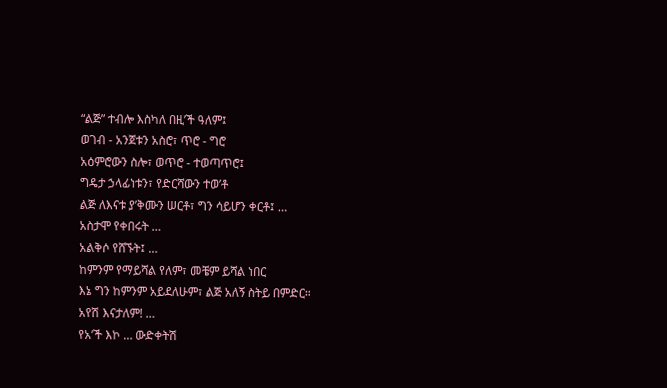“ልጅ” ተብሎ እስካለ በዚ’ች ዓለም፤
ወገብ - አንጀቱን አስሮ፣ ጥሮ - ግሮ
አዕምሮውን ስሎ፣ ወጥሮ - ተወጣጥሮ፤
ግዴታ ኃላፊነቱን፣ የድርሻውን ተወ’ቶ
ልጅ ለእናቱ ያ’ቅሙን ሠርቶ፣ ግን ሳይሆን ቀርቶ፤ …
አስታሞ የቀበሩት …
አልቅሶ የሸኙት፤ …
ከምንም የማይሻል የለም፣ መቼም ይሻል ነበር
እኔ ግን ከምንም አይደለሁም፣ ልጅ አለኝ ስትይ በምድር።
አየሽ እናታለም! …
የአ’ች እኮ … ውድቀትሽ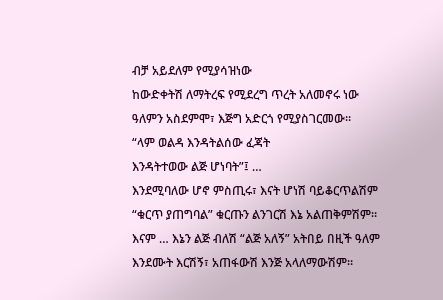ብቻ አይደለም የሚያሳዝነው
ከውድቀትሽ ለማትረፍ የሚደረግ ጥረት አለመኖሩ ነው
ዓለምን አስደምሞ፣ እጅግ አድርጎ የሚያስገርመው።
“ላም ወልዳ እንዳትልሰው ፈጃት
እንዳትተወው ልጅ ሆነባት”፤ …
እንደሚባለው ሆኖ ምስጢሩ፣ እናት ሆነሽ ባይቆርጥልሽም
“ቁርጥ ያጠግባል” ቁርጡን ልንገርሽ እኔ አልጠቅምሽም።
እናም … እኔን ልጅ ብለሽ “ልጅ አለኝ” አትበይ በዚች ዓለም
እንደሙት እርሽኝ፣ አጠፋውሽ እንጅ አላለማውሽም።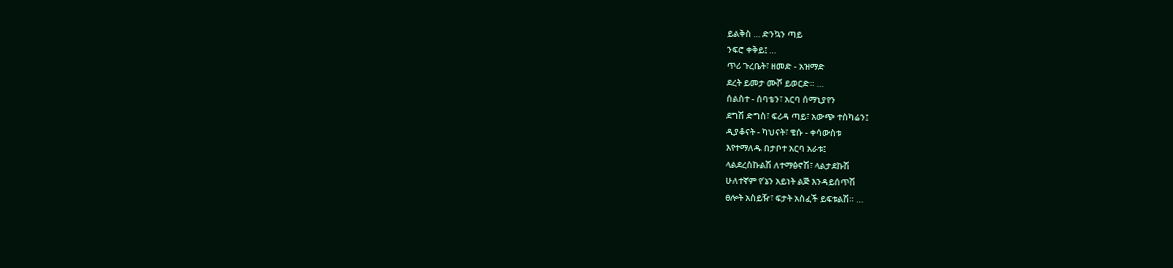ይልቅስ … ድንኳን ጣይ
ንፍሮ ቀቅይ፤ …
ጥሪ ጉረቤት፣ ዘመድ - አዝማድ
ደረት ይመታ ሙሾ ይወርድ። …
ሰልስተ - ሰባቴን፣ አርባ ሰማኒያየን
ደግሽ ድግስ፣ ፍሪዳ ጣይ፣ አውጭ ተስካሬን፤
ዲያቆናት - ካህናት፣ ቄሱ - ቀሳውስቱ
እየተማለዱ በታቦተ አርባ አራቱ፤
ላልደረስኩልሽ ለተማፅኖሽ፣ ላልታደኩሽ
ሁለተኛም የ’ኔን አይነት ልጅ እንዳይሰጥሽ
ፀሎት አስይዥ፣ ፍታት አስፈች ይፍቱልሽ። …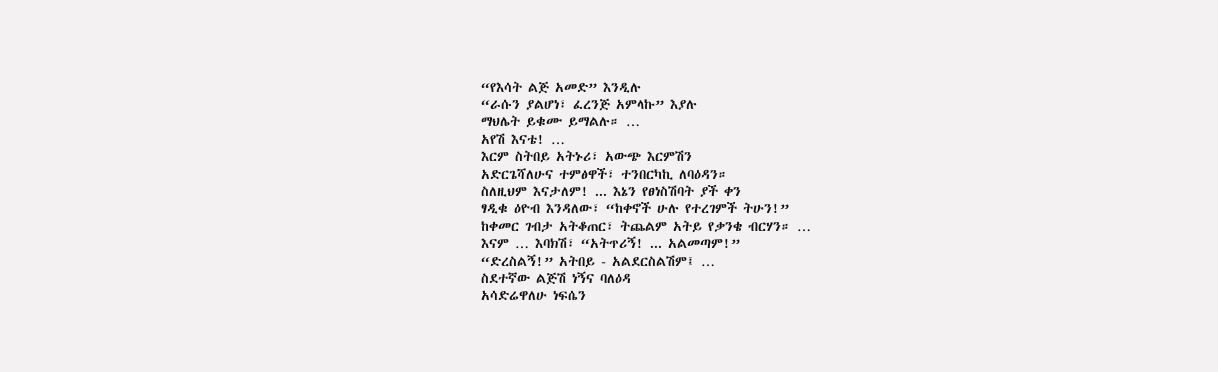“የእሳት ልጅ አመድ” እንዲሉ
“ራሱን ያልሆነ፣ ፈረንጅ አምላኩ” እያሉ
ማህሌት ይቁሙ ይማልሉ። …
አየሽ እናቴ! …
እርም ስትበይ አትኑሪ፣ አውጭ እርምሽን
አድርጌሻለሁና ተምፅዋች፣ ተንበርካኪ ለባዕዳን።
ስለዚህም እናታለም! ... እኔን የፀነስሽባት ያች ቀን
ፃዲቁ ዕዮብ እንዳለው፣ “ከቀኖች ሁሉ የተረገምች ትሁን!”
ከቀመር ገብታ አትቆጠር፣ ትጨልም አትይ የቃንቄ ብርሃን። …
እናም … እባክሽ፣ “አትጥሪኝ! ... አልመጣም!”
“ድረስልኝ!” አትበይ - አልደርስልሽም፤ …
ስደተኛው ልጅሽ ነኝና ባለዕዳ
አሳድሬዋለሁ ነፍሴን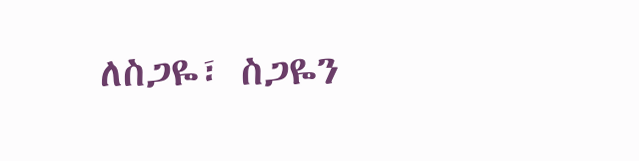ለስጋዬ፣ ስጋዬን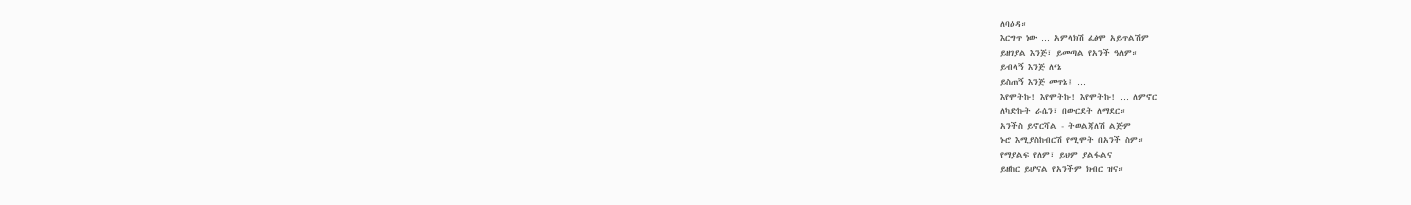ለባዕዳ።
እርግጥ ነው … አምላክሽ ፈፅሞ አይጥልሽም
ይዘገያል እንጅ፣ ይመጣል የአንች ዓለም።
ይብላኝ እንጅ ለ‘ኔ
ይስጠኝ እንጅ መጥኔ፤ …
እየሞትኩ! እየሞትኩ! እየሞትኩ! … ለምኖር
ለካድኩት ራሴን፣ በውርደት ለማደር።
አንችስ ይኖርሻል - ትወልጃለሽ ልጅም
ኑሮ እሚያስከብርሽ የሚሞት በአንች ስም።
የማያልፍ የለም፣ ይህም ያልፋልና
ይዘከር ይሆናል የአንችም ክብር ዝና።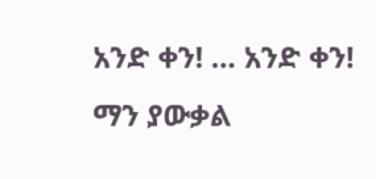አንድ ቀን! … አንድ ቀን!
ማን ያውቃል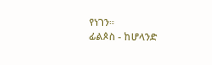የነገን።
ፊልጶስ - ከሆላንድ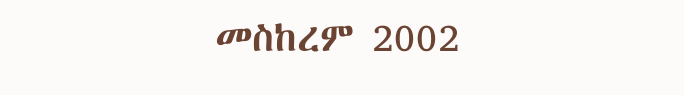መስከረም 2002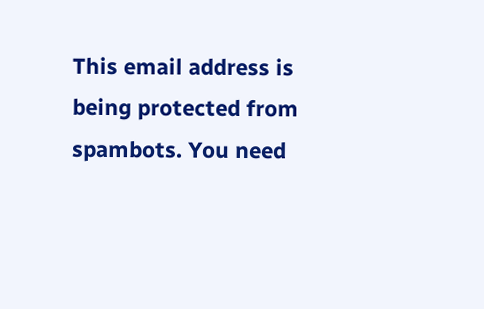This email address is being protected from spambots. You need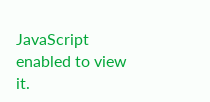JavaScript enabled to view it.